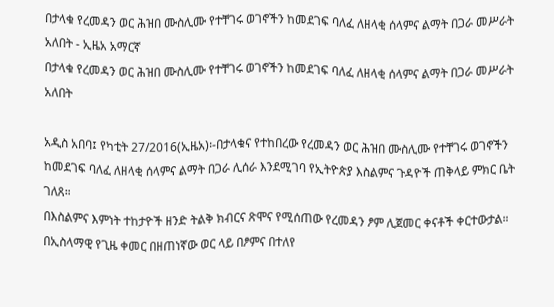በታላቁ የረመዳን ወር ሕዝበ ሙስሊሙ የተቸገሩ ወገኖችን ከመደገፍ ባለፈ ለዘላቂ ሰላምና ልማት በጋራ መሥራት አለበት - ኢዜአ አማርኛ
በታላቁ የረመዳን ወር ሕዝበ ሙስሊሙ የተቸገሩ ወገኖችን ከመደገፍ ባለፈ ለዘላቂ ሰላምና ልማት በጋራ መሥራት አለበት

አዲስ አበባ፤ የካቲት 27/2016(ኢዜአ)፡-በታላቁና የተከበረው የረመዳን ወር ሕዝበ ሙስሊሙ የተቸገሩ ወገኖችን ከመደገፍ ባለፈ ለዘላቂ ሰላምና ልማት በጋራ ሊሰራ እንደሚገባ የኢትዮጵያ እስልምና ጉዳዮች ጠቅላይ ምክር ቤት ገለጸ።
በእስልምና እምነት ተከታዮች ዘንድ ትልቅ ክብርና ጽሞና የሚሰጠው የረመዳን ፆም ሊጀመር ቀናቶች ቀርተውታል።
በኢስላማዊ የጊዜ ቀመር በዘጠነኛው ወር ላይ በፆምና በተለየ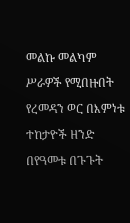መልኩ መልካም ሥራዎች የሚበዙበት የረመዳን ወር በእምነቱ ተከታዮች ዘንድ በየዓመቱ በጉጉት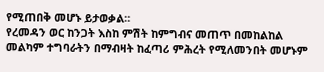የሚጠበቅ መሆኑ ይታወቃል።
የረመዳን ወር ከንጋት እስከ ምሽት ከምግብና መጠጥ በመከልከል መልካም ተግባራትን በማብዛት ከፈጣሪ ምሕረት የሚለመንበት መሆኑም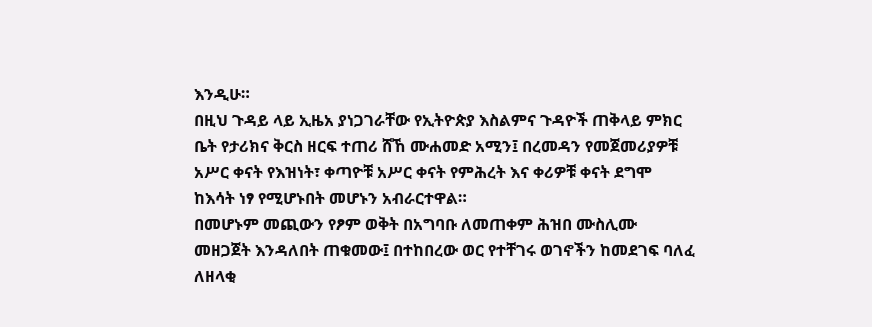እንዲሁ።
በዚህ ጉዳይ ላይ ኢዜአ ያነጋገራቸው የኢትዮጵያ እስልምና ጉዳዮች ጠቅላይ ምክር ቤት የታሪክና ቅርስ ዘርፍ ተጠሪ ሸኸ ሙሐመድ አሚን፤ በረመዳን የመጀመሪያዎቹ አሥር ቀናት የእዝነት፣ ቀጣዮቹ አሥር ቀናት የምሕረት እና ቀሪዎቹ ቀናት ደግሞ ከእሳት ነፃ የሚሆኑበት መሆኑን አብራርተዋል።
በመሆኑም መጪውን የፆም ወቅት በአግባቡ ለመጠቀም ሕዝበ ሙስሊሙ መዘጋጀት እንዳለበት ጠቁመው፤ በተከበረው ወር የተቸገሩ ወገኖችን ከመደገፍ ባለፈ ለዘላቂ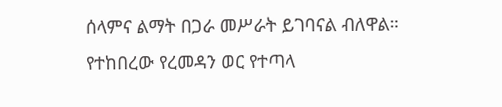ሰላምና ልማት በጋራ መሥራት ይገባናል ብለዋል።
የተከበረው የረመዳን ወር የተጣላ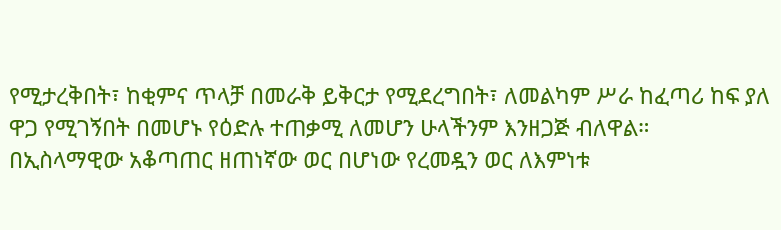የሚታረቅበት፣ ከቂምና ጥላቻ በመራቅ ይቅርታ የሚደረግበት፣ ለመልካም ሥራ ከፈጣሪ ከፍ ያለ ዋጋ የሚገኝበት በመሆኑ የዕድሉ ተጠቃሚ ለመሆን ሁላችንም እንዘጋጅ ብለዋል።
በኢስላማዊው አቆጣጠር ዘጠነኛው ወር በሆነው የረመዷን ወር ለእምነቱ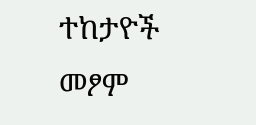ተከታዮች መፆም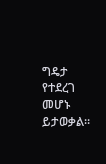ግዴታ የተደረገ መሆኑ ይታወቃል።